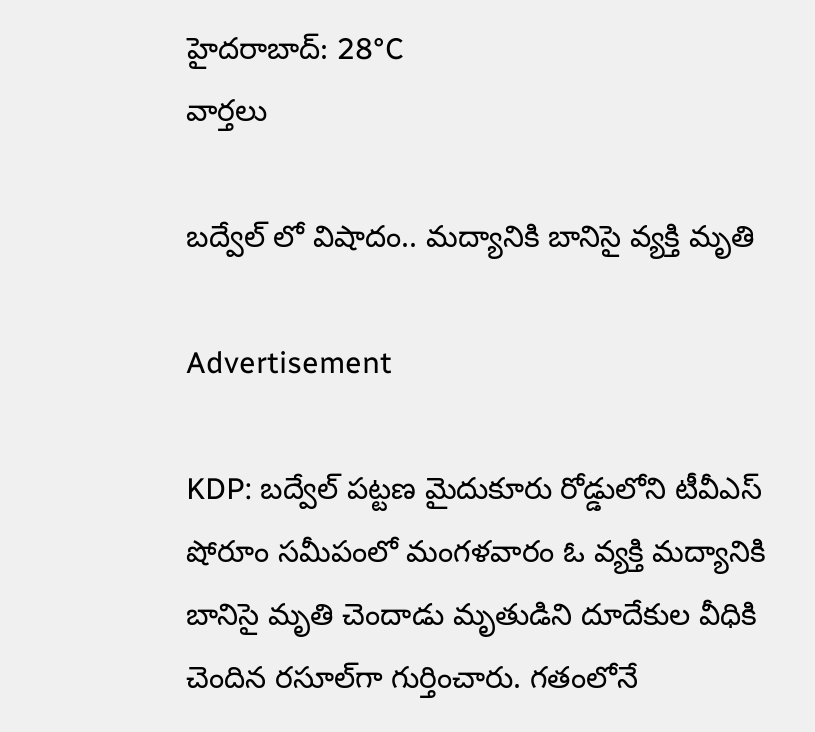హైదరాబాద్: 28°C
వార్తలు

బద్వేల్ లో విషాదం.. మద్యానికి బానిసై వ్యక్తి మృతి

Advertisement

KDP: బద్వేల్ పట్టణ మైదుకూరు రోడ్డులోని టీవీఎస్ షోరూం సమీపంలో మంగళవారం ఓ వ్యక్తి మద్యానికి బానిసై మృతి చెందాడు మృతుడిని దూదేకుల వీధికి చెందిన రసూల్‌గా గుర్తించారు. గతంలోనే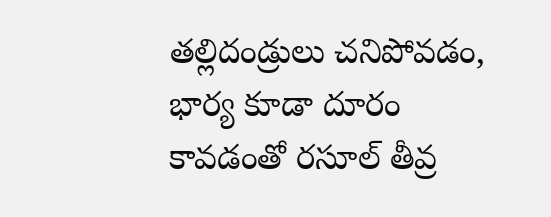తల్లిదండ్రులు చనిపోవడం, భార్య కూడా దూరం కావడంతో రసూల్ తీవ్ర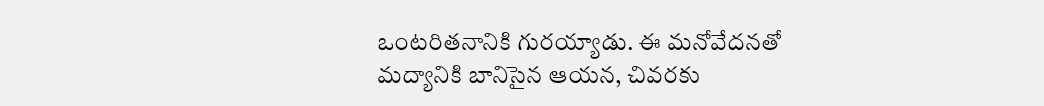ఒంటరితనానికి గురయ్యాడు. ఈ మనోవేదనతో మద్యానికి బానిసైన ఆయన, చివరకు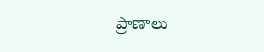ప్రాణాలు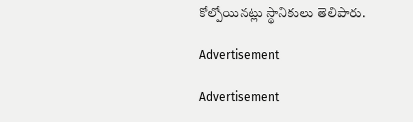కోల్పోయినట్లు స్థానికులు తెలిపారు.

Advertisement

Advertisement